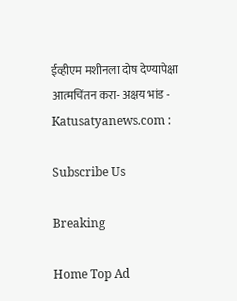ईव्हीएम मशीनला दोष देण्यापेक्षा आत्मचिंतन करा- अक्षय भांड - Katusatyanews.com :

Subscribe Us

Breaking

Home Top Ad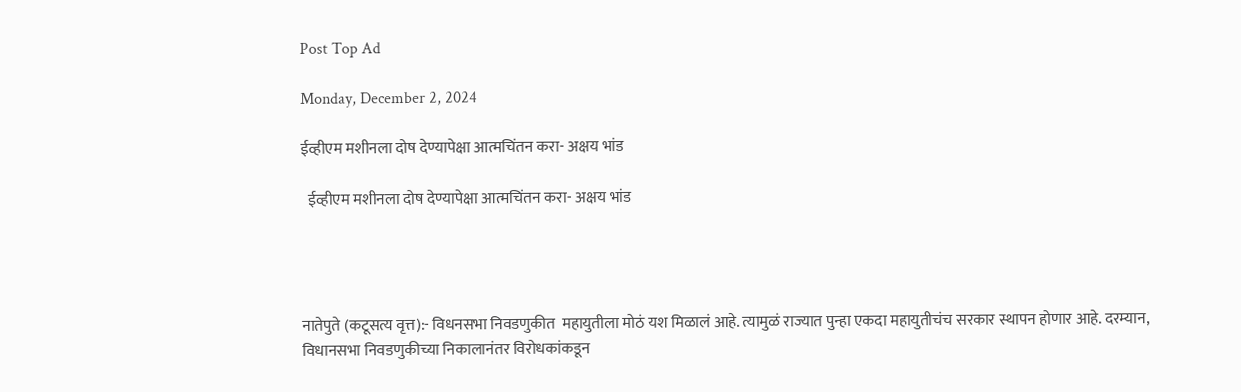Post Top Ad

Monday, December 2, 2024

ईव्हीएम मशीनला दोष देण्यापेक्षा आत्मचिंतन करा- अक्षय भांड

  ईव्हीएम मशीनला दोष देण्यापेक्षा आत्मचिंतन करा- अक्षय भांड




नातेपुते (कटूसत्य वृत्त):- विधनसभा निवडणुकीत  महायुतीला मोठं यश मिळालं आहे. त्यामुळं राज्यात पुन्हा एकदा महायुतीचंच सरकार स्थापन होणार आहे. दरम्यान, विधानसभा निवडणुकीच्या निकालानंतर विरोधकांकडून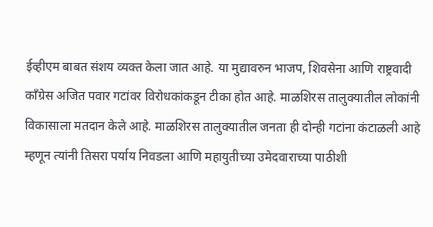ईव्हीएम बाबत संशय व्यक्त केला जात आहे. या मुद्यावरुन भाजप, शिवसेना आणि राष्ट्रवादी काँग्रेस अजित पवार गटांवर विरोधकांकडून टीका होत आहे. माळशिरस तालुक्यातील लोकांनी विकासाला मतदान केले आहे. माळशिरस तालुक्यातील जनता ही दोन्ही गटांना कंटाळली आहे म्हणून त्यांनी तिसरा पर्याय निवडला आणि महायुतीच्या उमेदवाराच्या पाठीशी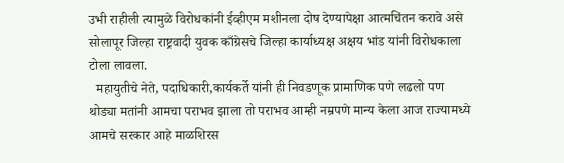उभी राहीली त्यामुळे विरोधकांनी ईव्हीएम मशीनला दोष देण्यापेक्षा आत्मचिंतन करावे असे सोलापूर जिल्हा राष्ट्रवादी युवक काँग्रेसचे जिल्हा कार्याध्यक्ष अक्षय भांड यांनी विरोधकाला टोला लावला.
  महायुतीचे नेते, पदाधिकारी,कार्यकर्ते यांनी ही निवडणूक प्रामाणिक पणे लढलो पण थोड्या मतांनी आमचा पराभव झाला तो पराभव आम्ही नम्रपणे मान्य केला आज राज्यामध्ये आमचे सरकार आहे माळशिरस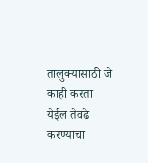तालुक्यासाठी जे काही करता येईल तेवढे करण्याचा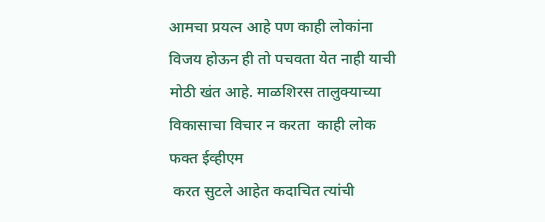आमचा प्रयत्न आहे पण काही लोकांना विजय होऊन ही तो पचवता येत नाही याची मोठी खंत आहे. माळशिरस तालुक्याच्या विकासाचा विचार न करता  काही लोक  फक्त ईव्हीएम
 करत सुटले आहेत कदाचित त्यांची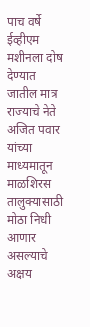पाच वर्षे ईव्हीएम मशीनला दोष देण्यात जातील मात्र राज्याचे नेते अजित पवार यांच्या माध्यमातून माळशिरस तालुक्यासाठी मोठा निधी  आणार असल्याचे अक्षय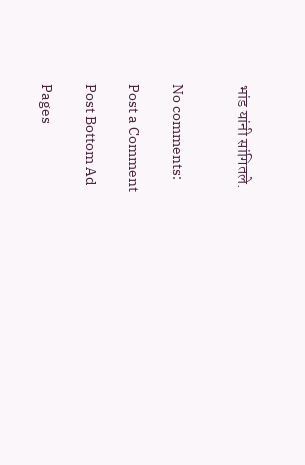भांड यांनी सांगितले.


No comments:

Post a Comment

Post Bottom Ad

Pages